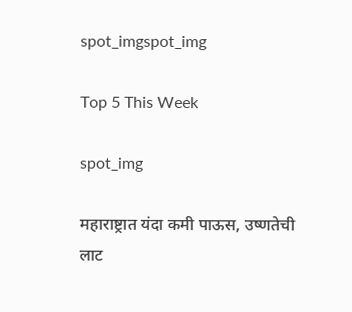spot_imgspot_img

Top 5 This Week

spot_img

महाराष्ट्रात यंदा कमी पाऊस, उष्णतेची लाट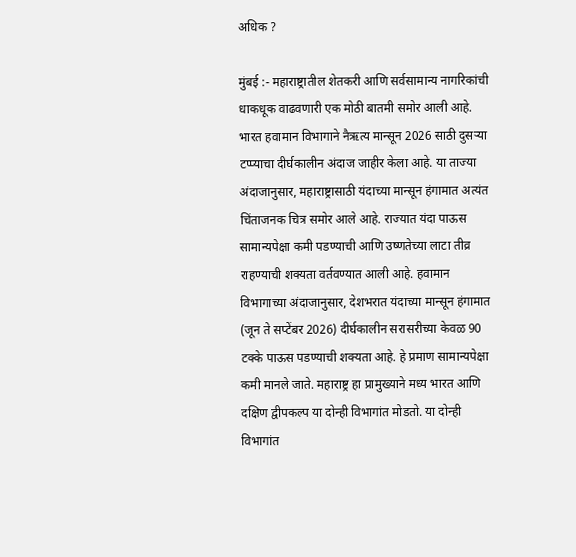अधिक ?

मुंबई :- महाराष्ट्रातील शेतकरी आणि सर्वसामान्य नागरिकांची धाकधूक वाढवणारी एक मोठी बातमी समोर आली आहे. भारत हवामान विभागाने नैऋत्य मान्सून 2026 साठी दुसऱ्या टप्प्याचा दीर्घकालीन अंदाज जाहीर केला आहे. या ताज्या अंदाजानुसार, महाराष्ट्रासाठी यंदाच्या मान्सून हंगामात अत्यंत चिंताजनक चित्र समोर आले आहे. राज्यात यंदा पाऊस सामान्यपेक्षा कमी पडण्याची आणि उष्णतेच्या लाटा तीव्र राहण्याची शक्यता वर्तवण्यात आली आहे. हवामान विभागाच्या अंदाजानुसार, देशभरात यंदाच्या मान्सून हंगामात (जून ते सप्टेंबर 2026) दीर्घकालीन सरासरीच्या केवळ 90 टक्के पाऊस पडण्याची शक्यता आहे. हे प्रमाण सामान्यपेक्षा कमी मानले जाते. महाराष्ट्र हा प्रामुख्याने मध्य भारत आणि दक्षिण द्वीपकल्प या दोन्ही विभागांत मोडतो. या दोन्ही विभागांत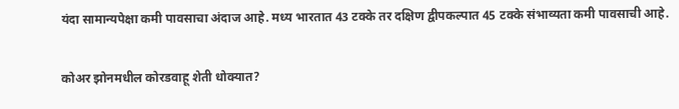यंदा सामान्यपेक्षा कमी पावसाचा अंदाज आहे. मध्य भारतात 43 टक्के तर दक्षिण द्वीपकल्पात 45 टक्के संभाव्यता कमी पावसाची आहे.

कोअर झोनमधील कोरडवाहू शेती धोक्यात?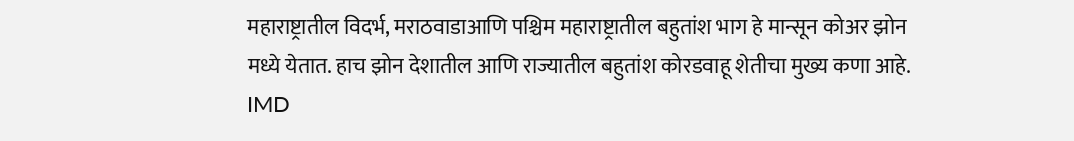महाराष्ट्रातील विदर्भ, मराठवाडाआणि पश्चिम महाराष्ट्रातील बहुतांश भाग हे मान्सून कोअर झोन मध्ये येतात. हाच झोन देशातील आणि राज्यातील बहुतांश कोरडवाहू शेतीचा मुख्य कणा आहे. IMD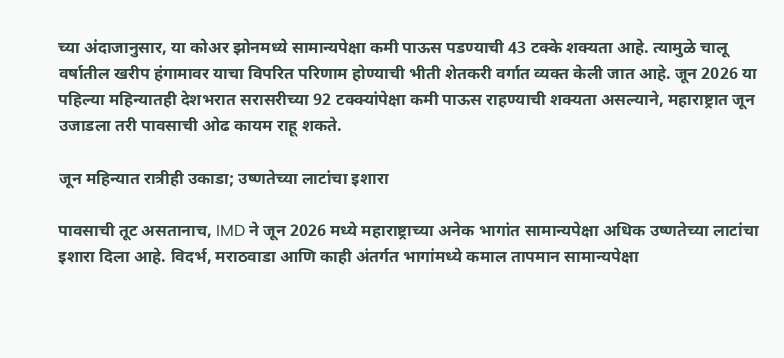च्या अंदाजानुसार, या कोअर झोनमध्ये सामान्यपेक्षा कमी पाऊस पडण्याची 43 टक्के शक्यता आहे. त्यामुळे चालू वर्षातील खरीप हंगामावर याचा विपरित परिणाम होण्याची भीती शेतकरी वर्गात व्यक्त केली जात आहे. जून 2026 या पहिल्या महिन्यातही देशभरात सरासरीच्या 92 टक्क्यांपेक्षा कमी पाऊस राहण्याची शक्यता असल्याने, महाराष्ट्रात जून उजाडला तरी पावसाची ओढ कायम राहू शकते.

जून महिन्यात रात्रीही उकाडा; उष्णतेच्या लाटांचा इशारा

पावसाची तूट असतानाच, IMD ने जून 2026 मध्ये महाराष्ट्राच्या अनेक भागांत सामान्यपेक्षा अधिक उष्णतेच्या लाटांचा इशारा दिला आहे. विदर्भ, मराठवाडा आणि काही अंतर्गत भागांमध्ये कमाल तापमान सामान्यपेक्षा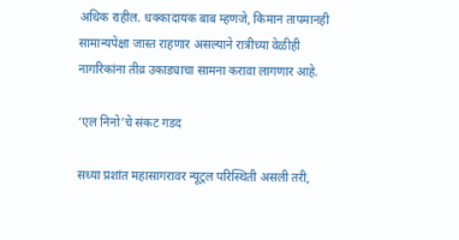अधिक राहील. धक्कादायक बाब म्हणजे, किमान तापमानही सामान्यपेक्षा जास्त राहणार असल्याने रात्रीच्या वेळीही नागरिकांना तीव्र उकाड्याचा सामना करावा लागणार आहे.

‘एल निनो’चे संकट गडद

सध्या प्रशांत महासागरावर न्यूट्रल परिस्थिती असली तरी,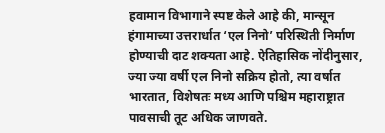हवामान विभागाने स्पष्ट केले आहे की, मान्सून हंगामाच्या उत्तरार्धात ‘एल निनो’ परिस्थिती निर्माण होण्याची दाट शक्यता आहे. ऐतिहासिक नोंदीनुसार, ज्या ज्या वर्षी एल निनो सक्रिय होतो, त्या वर्षात भारतात, विशेषतः मध्य आणि पश्चिम महाराष्ट्रात पावसाची तूट अधिक जाणवते.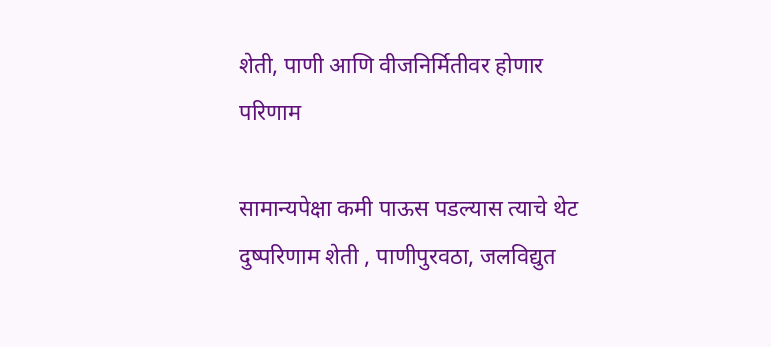शेती, पाणी आणि वीजनिर्मितीवर होणार परिणाम

सामान्यपेक्षा कमी पाऊस पडल्यास त्याचे थेट दुष्परिणाम शेती , पाणीपुरवठा, जलविद्युत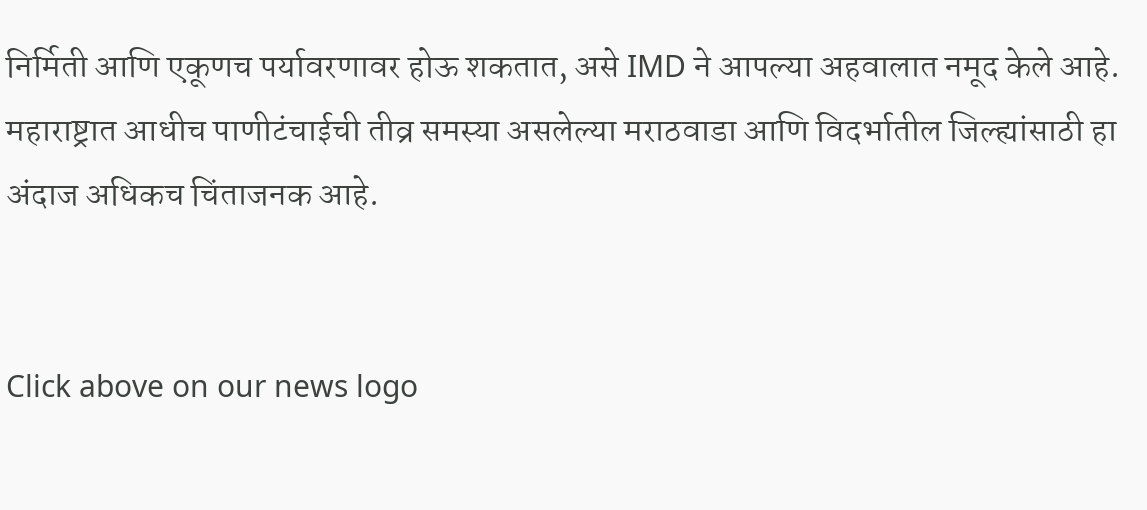निर्मिती आणि एकूणच पर्यावरणावर होऊ शकतात, असे IMD ने आपल्या अहवालात नमूद केले आहे. महाराष्ट्रात आधीच पाणीटंचाईची तीव्र समस्या असलेल्या मराठवाडा आणि विदर्भातील जिल्ह्यांसाठी हा अंदाज अधिकच चिंताजनक आहे.


Click above on our news logo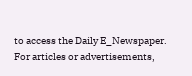to access the Daily E_Newspaper.
For articles or advertisements,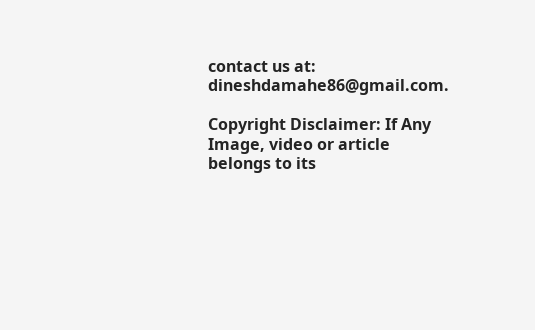contact us at: dineshdamahe86@gmail.com.

Copyright Disclaimer: If Any Image, video or article belongs to its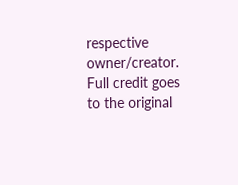respective owner/creator. Full credit goes to the original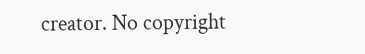creator. No copyright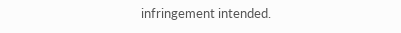infringement intended.